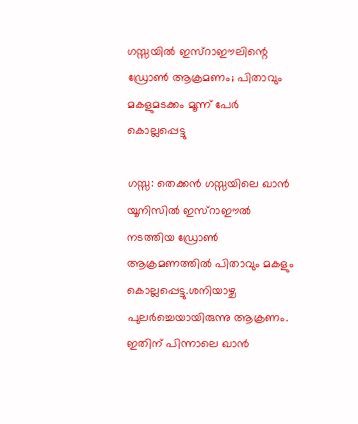ഗസ്സയില്‍ ഇസ്‌റാഈലിന്റെ ഡ്രോണ്‍ ആക്രമണം; പിതാവും മകളുമടക്കം മൂന്ന് പേര്‍ കൊല്ലപ്പെട്ടു

ഗസ്സ: തെക്കന്‍ ഗസ്സയിലെ ഖാന്‍ യൂനിസില്‍ ഇസ്‌റാഈല്‍ നടത്തിയ ഡ്രോണ്‍ ആക്രമണത്തില്‍ പിതാവും മകളും കൊല്ലപ്പെട്ടു.ശനിയാഴ്ച പുലര്‍ച്ചെയായിരുന്നു ആക്രണം. ഇതിന് പിന്നാലെ ഖാന്‍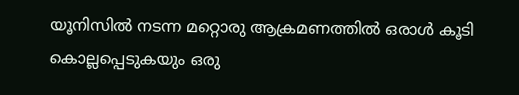യൂനിസില്‍ നടന്ന മറ്റൊരു ആക്രമണത്തില്‍ ഒരാള്‍ കൂടി കൊല്ലപ്പെടുകയും ഒരു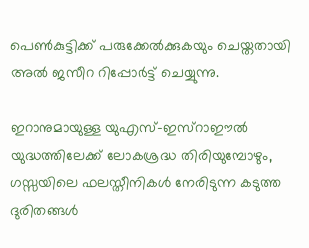പെണ്‍കുട്ടിക്ക് പരുക്കേല്‍ക്കുകയും ചെയ്തതായി അല്‍ ജസീറ റിപ്പോര്‍ട്ട് ചെയ്യുന്നു.

ഇറാനുമായുള്ള യുഎസ്-ഇസ്‌റാഈല്‍ യുദ്ധത്തിലേക്ക് ലോകശ്രദ്ധ തിരിയുമ്പോഴും, ഗസ്സയിലെ ഫലസ്തീനികള്‍ നേരിടുന്ന കടുത്ത ദുരിതങ്ങള്‍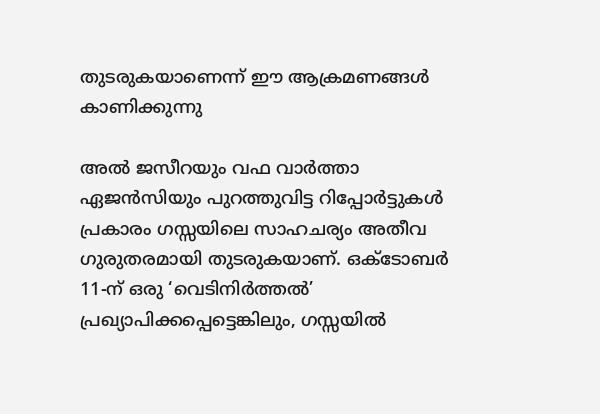തുടരുകയാണെന്ന് ഈ ആക്രമണങ്ങള്‍ കാണിക്കുന്നു

അല്‍ ജസീറയും വഫ വാര്‍ത്താ ഏജന്‍സിയും പുറത്തുവിട്ട റിപ്പോര്‍ട്ടുകള്‍ പ്രകാരം ഗസ്സയിലെ സാഹചര്യം അതീവ ഗുരുതരമായി തുടരുകയാണ്. ഒക്ടോബര്‍ 11-ന് ഒരു ‘വെടിനിര്‍ത്തല്‍’ പ്രഖ്യാപിക്കപ്പെട്ടെങ്കിലും, ഗസ്സയില്‍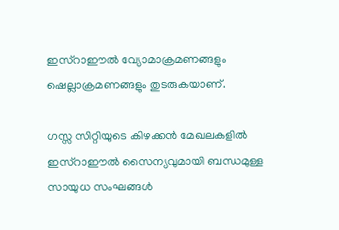ഇസ്‌റാഈല്‍ വ്യോമാക്രമണങ്ങളും ഷെല്ലാക്രമണങ്ങളും തുടരുകയാണ്.

ഗസ്സ സിറ്റിയുടെ കിഴക്കന്‍ മേഖലകളില്‍ ഇസ്‌റാഈല്‍ സൈന്യവുമായി ബന്ധമുള്ള സായുധ സംഘങ്ങള്‍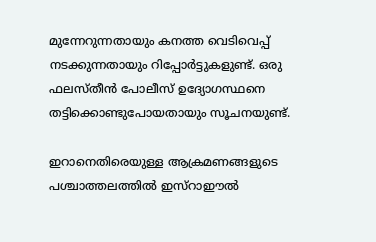മുന്നേറുന്നതായും കനത്ത വെടിവെപ്പ് നടക്കുന്നതായും റിപ്പോര്‍ട്ടുകളുണ്ട്. ഒരു ഫലസ്തീന്‍ പോലീസ് ഉദ്യോഗസ്ഥനെ തട്ടിക്കൊണ്ടുപോയതായും സൂചനയുണ്ട്.

ഇറാനെതിരെയുള്ള ആക്രമണങ്ങളുടെ പശ്ചാത്തലത്തില്‍ ഇസ്‌റാഈല്‍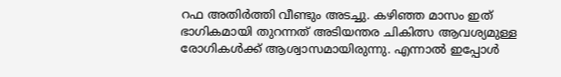റഫ അതിര്‍ത്തി വീണ്ടും അടച്ചു. കഴിഞ്ഞ മാസം ഇത് ഭാഗികമായി തുറന്നത് അടിയന്തര ചികിത്സ ആവശ്യമുള്ള രോഗികള്‍ക്ക് ആശ്വാസമായിരുന്നു. എന്നാല്‍ ഇപ്പോള്‍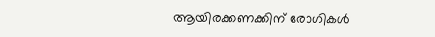ആയിരക്കണക്കിന് രോഗികള്‍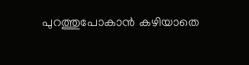പുറത്തുപോകാന്‍ കഴിയാതെ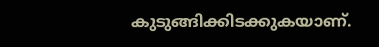കുടുങ്ങിക്കിടക്കുകയാണ്.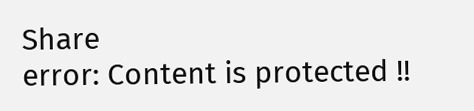Share
error: Content is protected !!